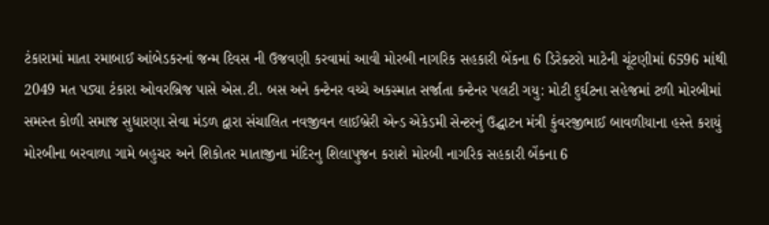ટંકારામાં માતા રમાબાઈ આંબેડકરનાં જન્મ દિવસ ની ઉજવણી કરવામાં આવી મોરબી નાગરિક સહકારી બેંકના 6 ડિરેક્ટરો માટેની ચૂંટણીમાં 6596 માંથી 2049 મત પડ્યા ટંકારા ઓવરબ્રિજ પાસે એસ.ટી. બસ અને કન્ટેનર વચ્ચે અકસ્માત સર્જાતા કન્ટેનર પલટી ગયુ: મોટી દુર્ઘટના સહેજમાં ટળી મોરબીમાં સમસ્ત કોળી સમાજ સુધારણા સેવા મંડળ દ્વારા સંચાલિત નવજીવન લાઈબ્રેરી એન્ડ એકેડમી સેન્ટરનું ઉદ્ઘાટન મંત્રી કુંવરજીભાઈ બાવળીયાના હસ્તે કરાયું મોરબીના બરવાળા ગામે બહુચર અને શિકોતર માતાજીના મંદિરનુ શિલાપુજન કરાશે મોરબી નાગરિક સહકારી બેંકના 6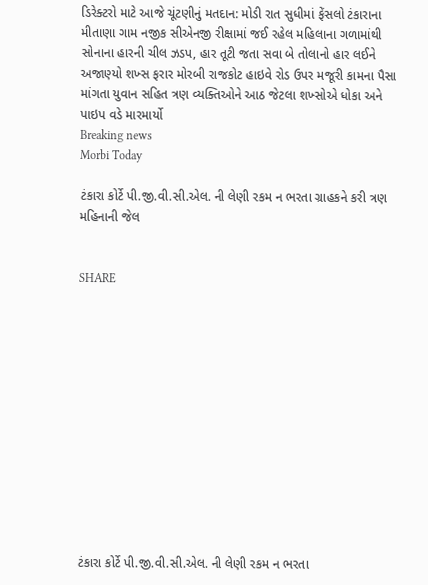ડિરેક્ટરો માટે આજે ચૂંટણીનું મતદાન: મોડી રાત સુધીમાં ફેંસલો ટંકારાના મીતાણા ગામ નજીક સીએનજી રીક્ષામાં જઈ રહેલ મહિલાના ગળામાંથી સોનાના હારની ચીલ ઝડપ, હાર તૂટી જતા સવા બે તોલાનો હાર લઈને અજાણ્યો શખ્સ ફરાર મોરબી રાજકોટ હાઇવે રોડ ઉપર મજૂરી કામના પૈસા માંગતા યુવાન સહિત ત્રણ વ્યક્તિઓને આઠ જેટલા શખ્સોએ ધોકા અને પાઇપ વડે મારમાર્યો
Breaking news
Morbi Today

ટંકારા કોર્ટે પી.જી.વી.સી.એલ. ની લેણી રકમ ન ભરતા ગ્રાહકને કરી ત્રણ મહિનાની જેલ


SHARE













ટંકારા કોર્ટે પી.જી.વી.સી.એલ. ની લેણી રકમ ન ભરતા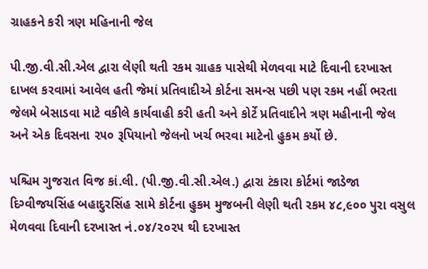ગ્રાહકને કરી ત્રણ મહિનાની જેલ

પી.જી.વી.સી.એલ દ્વારા લેણી થતી રકમ ગ્રાહક પાસેથી મેળવવા માટે દિવાની દરખાસ્ત દાખલ કરવામાં આવેલ હતી જેમાં પ્રતિવાદીએ કોર્ટના સમન્સ પછી પણ રકમ નહીં ભરતા જેલમે બેસાડવા માટે વકીલે કાર્યવાહી કરી હતી અને કોર્ટે પ્રતિવાદીને ત્રણ મહીનાની જેલ અને એક દિવસના ૨૫૦ રૂપિયાનો જેલનો ખર્ચ ભરવા માટેનો હુકમ કર્યો છે.

પશ્ચિમ ગુજરાત વિજ કાં.લી. (પી.જી.વી.સી.એલ.) દ્વારા ટંકારા કોર્ટમાં જાડેજા દિગ્વીજયસિંહ બહાદુરસિંહ સામે કોર્ટના હુકમ મુજબની લેણી થતી રકમ ૪૮,૯૦૦ પુરા વસુલ મેળવવા દિવાની દરખાસ્ત નં.૦૪/૨૦૨૫ થી દરખાસ્ત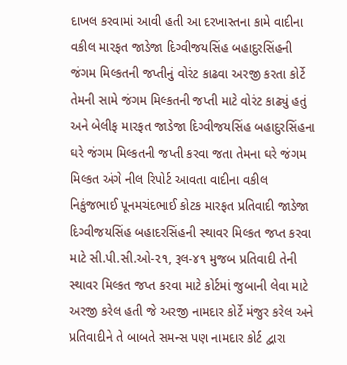દાખલ કરવામાં આવી હતી આ દરખાસ્તના કામે વાદીના વકીલ મારફત જાડેજા દિગ્વીજયસિંહ બહાદુરસિંહની જંગમ મિલ્કતની જપ્તીનું વોરંટ કાઢવા અરજી કરતા કોર્ટે તેમની સામે જંગમ મિલ્કતની જપ્તી માટે વોરંટ કાઢ્યું હતું અને બેલીફ મારફત જાડેજા દિગ્વીજયસિંહ બહાદુરસિંહના ઘરે જંગમ મિલ્કતની જપ્તી કરવા જતા તેમના ઘરે જંગમ મિલ્કત અંગે નીલ રિપોર્ટ આવતા વાદીના વકીલ નિકુંજભાઈ પૂનમચંદભાઈ કોટક મારફત પ્રતિવાદી જાડેજા દિગ્વીજયસિંહ બહાદરસિંહની સ્થાવર મિલ્કત જપ્ત કરવા માટે સી.પી.સી.ઓ-૨૧, રૂલ-૪૧ મુજબ પ્રતિવાદી તેની સ્થાવર મિલ્કત જપ્ત કરવા માટે કોર્ટમાં જુબાની લેવા માટે અરજી કરેલ હતી જે અરજી નામદાર કોર્ટે મંજુર કરેલ અને પ્રતિવાદીને તે બાબતે સમન્સ પણ નામદાર કોર્ટ દ્વારા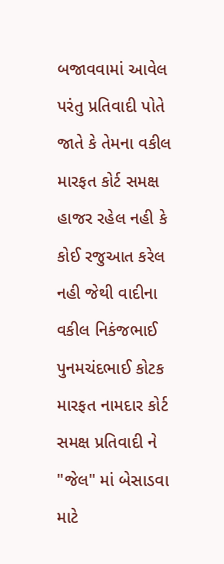બજાવવામાં આવેલ પરંતુ પ્રતિવાદી પોતે જાતે કે તેમના વકીલ મારફત કોર્ટ સમક્ષ હાજર રહેલ નહી કે કોઈ રજુઆત કરેલ નહી જેથી વાદીના વકીલ નિકંજભાઈ પુનમચંદભાઈ કોટક મારફત નામદાર કોર્ટ સમક્ષ પ્રતિવાદી ને "જેલ" માં બેસાડવા માટે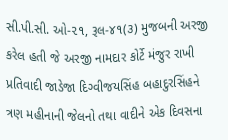સી.પી.સી. ઓ-૨૧, રૂલ-૪૧(૩) મુજબની અરજી કરેલ હતી જે અરજી નામદાર કોર્ટે મંજુર રાખી પ્રતિવાદી જાડેજા દિગ્વીજયસિંહ બહાદુરસિંહને ત્રણ મહીનાની જેલનો તથા વાદીને એક દિવસના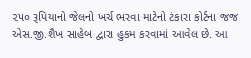૨૫૦ રૂપિયાનો જેલનો ખર્ચ ભરવા માટેનો ટંકારા કોર્ટના જજ એસ.જી.શૈખ સાહેબ દ્વારા હુકમ કરવામાં આવેલ છે. આ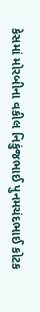કેસમાં મોરબીના વકીલ નિકુંજભાઈ પુનમચંદભાઈ કોટક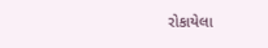રોકાયેલા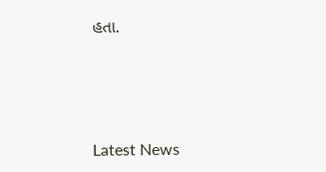હતા.






Latest News